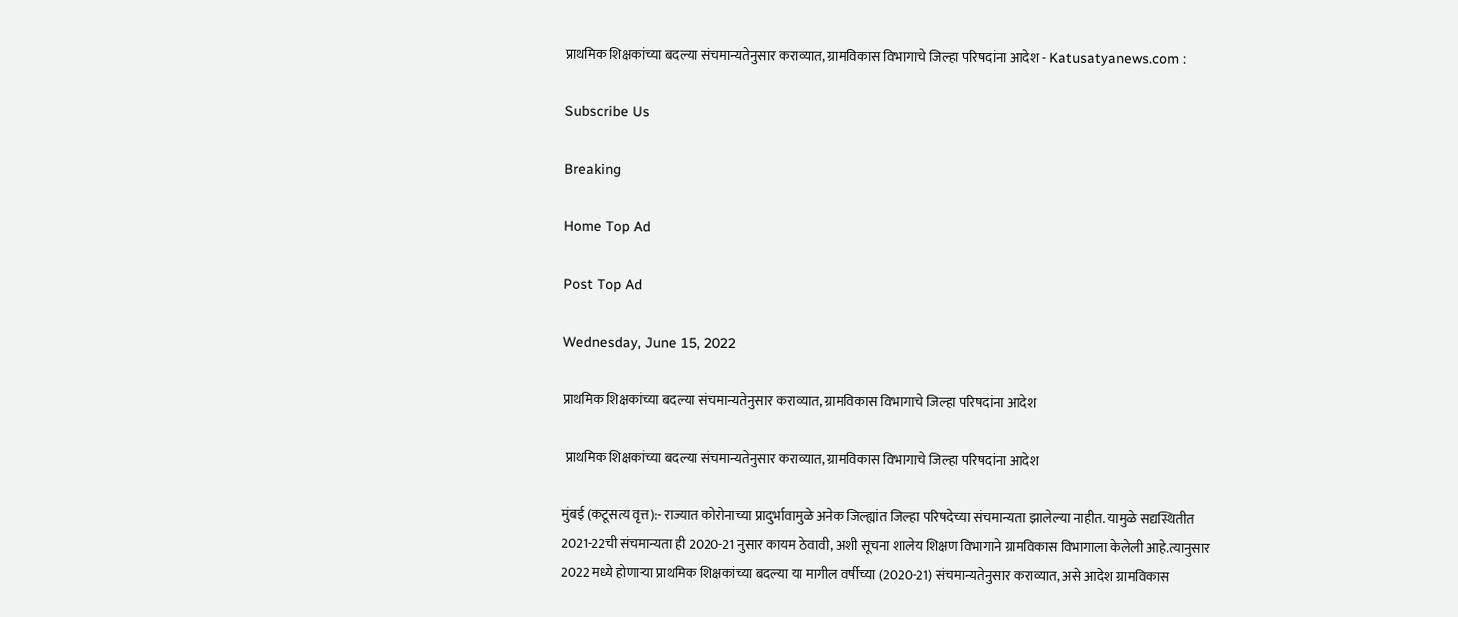प्राथमिक शिक्षकांच्या बदल्या संचमान्यतेनुसार कराव्यात, ग्रामविकास विभागाचे जिल्हा परिषदांना आदेश - Katusatyanews.com :

Subscribe Us

Breaking

Home Top Ad

Post Top Ad

Wednesday, June 15, 2022

प्राथमिक शिक्षकांच्या बदल्या संचमान्यतेनुसार कराव्यात, ग्रामविकास विभागाचे जिल्हा परिषदांना आदेश

 प्राथमिक शिक्षकांच्या बदल्या संचमान्यतेनुसार कराव्यात, ग्रामविकास विभागाचे जिल्हा परिषदांना आदेश

मुंबई (कटूसत्य वृत्त):- राज्यात कोरोनाच्या प्रादुर्भावामुळे अनेक जिल्ह्यांत जिल्हा परिषदेच्या संचमान्यता झालेल्या नाहीत. यामुळे सद्यस्थितीत 2021-22ची संचमान्यता ही 2020-21 नुसार कायम ठेवावी, अशी सूचना शालेय शिक्षण विभागाने ग्रामविकास विभागाला केलेली आहे.त्यानुसार 2022 मध्ये होणाऱ्या प्राथमिक शिक्षकांच्या बदल्या या मागील वर्षीच्या (2020-21) संचमान्यतेनुसार कराव्यात, असे आदेश ग्रामविकास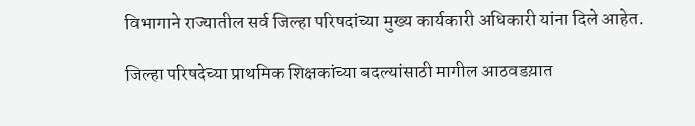विभागाने राज्यातील सर्व जिल्हा परिषदांच्या मुख्य कार्यकारी अधिकारी यांना दिले आहेत.

जिल्हा परिषदेच्या प्राथमिक शिक्षकांच्या बदल्यांसाठी मागील आठवडय़ात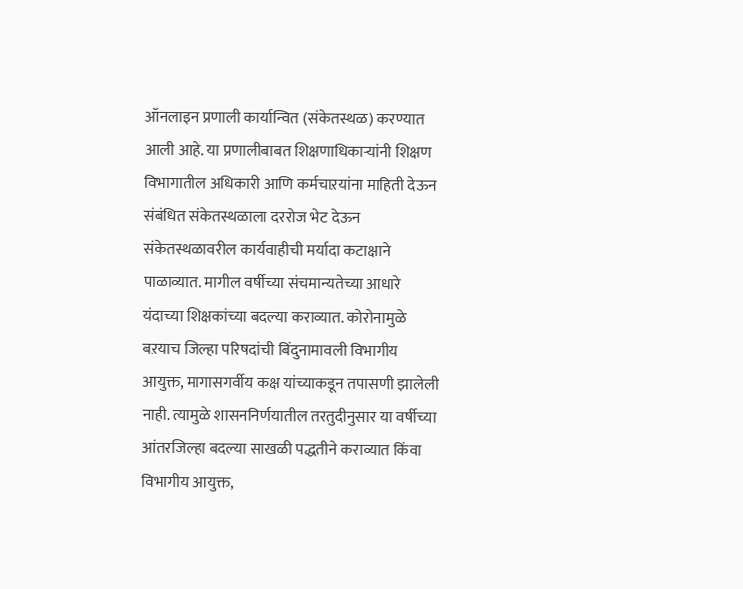ऑनलाइन प्रणाली कार्यान्वित (संकेतस्थळ) करण्यात आली आहे. या प्रणालीबाबत शिक्षणाधिकाऱ्यांनी शिक्षण विभागातील अधिकारी आणि कर्मचाऱयांना माहिती देऊन संबंधित संकेतस्थळाला दररोज भेट देऊन संकेतस्थळावरील कार्यवाहीची मर्यादा कटाक्षाने पाळाव्यात. मागील वर्षीच्या संचमान्यतेच्या आधारे यंदाच्या शिक्षकांच्या बदल्या कराव्यात. कोरोनामुळे बऱयाच जिल्हा परिषदांची बिंदुनामावली विभागीय आयुक्त, मागासगर्वीय कक्ष यांच्याकडून तपासणी झालेली नाही. त्यामुळे शासननिर्णयातील तरतुदीनुसार या वर्षीच्या आंतरजिल्हा बदल्या साखळी पद्धतीने कराव्यात किंवा विभागीय आयुक्त,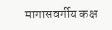मागासवर्गीय कक्ष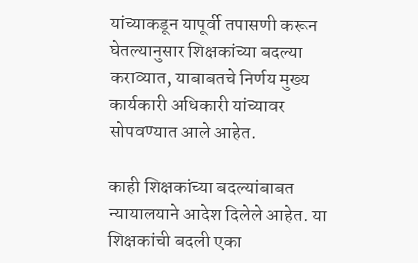यांच्याकडून यापूर्वी तपासणी करून घेतल्यानुसार शिक्षकांच्या बदल्या कराव्यात, याबाबतचे निर्णय मुख्य कार्यकारी अधिकारी यांच्यावर सोपवण्यात आले आहेत.

काही शिक्षकांच्या बदल्यांबाबत न्यायालयाने आदेश दिलेले आहेत. या शिक्षकांची बदली एका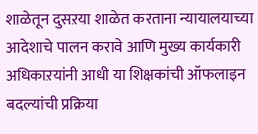शाळेतून दुसऱया शाळेत करताना न्यायालयाच्या आदेशाचे पालन करावे आणि मुख्य कार्यकारी अधिकाऱयांनी आधी या शिक्षकांची ऑफलाइन बदल्यांची प्रक्रिया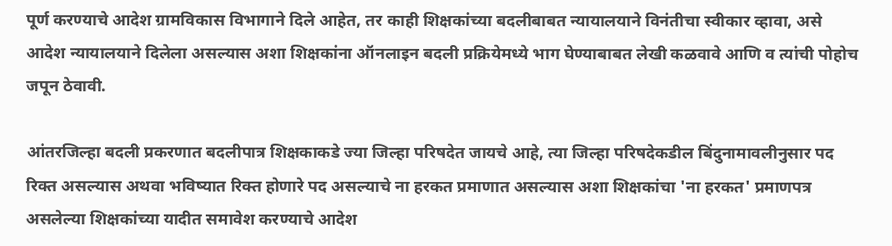पूर्ण करण्याचे आदेश ग्रामविकास विभागाने दिले आहेत, तर काही शिक्षकांच्या बदलीबाबत न्यायालयाने विनंतीचा स्वीकार व्हावा, असे आदेश न्यायालयाने दिलेला असल्यास अशा शिक्षकांना ऑनलाइन बदली प्रक्रियेमध्ये भाग घेण्याबाबत लेखी कळवावे आणि व त्यांची पोहोच जपून ठेवावी.

आंतरजिल्हा बदली प्रकरणात बदलीपात्र शिक्षकाकडे ज्या जिल्हा परिषदेत जायचे आहे, त्या जिल्हा परिषदेकडील बिंदुनामावलीनुसार पद रिक्त असल्यास अथवा भविष्यात रिक्त होणारे पद असल्याचे ना हरकत प्रमाणात असल्यास अशा शिक्षकांचा 'ना हरकत' प्रमाणपत्र असलेल्या शिक्षकांच्या यादीत समावेश करण्याचे आदेश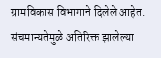ग्रामविकास विभागाने दिलेले आहेत. संचमान्यतेमुळे अतिरिक्त झालेल्या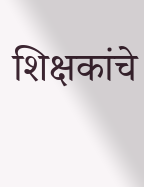शिक्षकांचे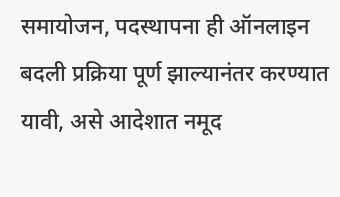समायोजन, पदस्थापना ही ऑनलाइन बदली प्रक्रिया पूर्ण झाल्यानंतर करण्यात यावी, असे आदेशात नमूद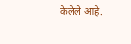केलेले आहे.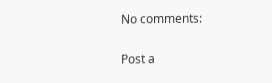No comments:

Post a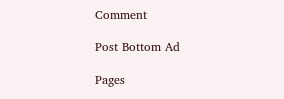Comment

Post Bottom Ad

Pages